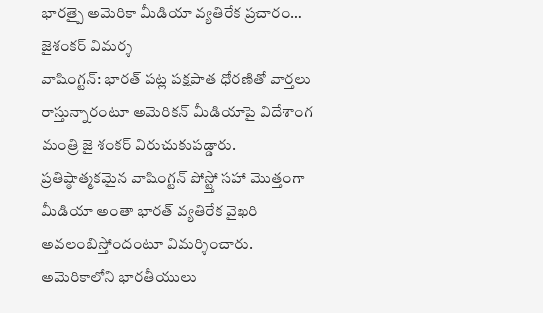భారత్పై అమెరికా మీడియా వ్యతిరేక ప్రచారం… జైశంకర్ విమర్శ
వాషింగ్టన్: భారత్ పట్ల పక్షపాత ధోరణితో వార్తలు రాస్తున్నారంటూ అమెరికన్ మీడియాపై విదేశాంగ మంత్రి జై శంకర్ విరుచుకుపడ్డారు. ప్రతిష్ఠాత్మకమైన వాషింగ్టన్ పోస్ట్తో సహా మొత్తంగా మీడియా అంతా భారత్ వ్యతిరేక వైఖరి అవలంబిస్తోందంటూ విమర్శించారు. అమెరికాలోని భారతీయులు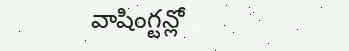వాషింగ్టన్లో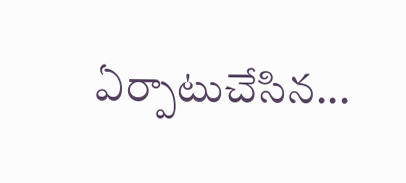ఏర్పాటుచేసిన...